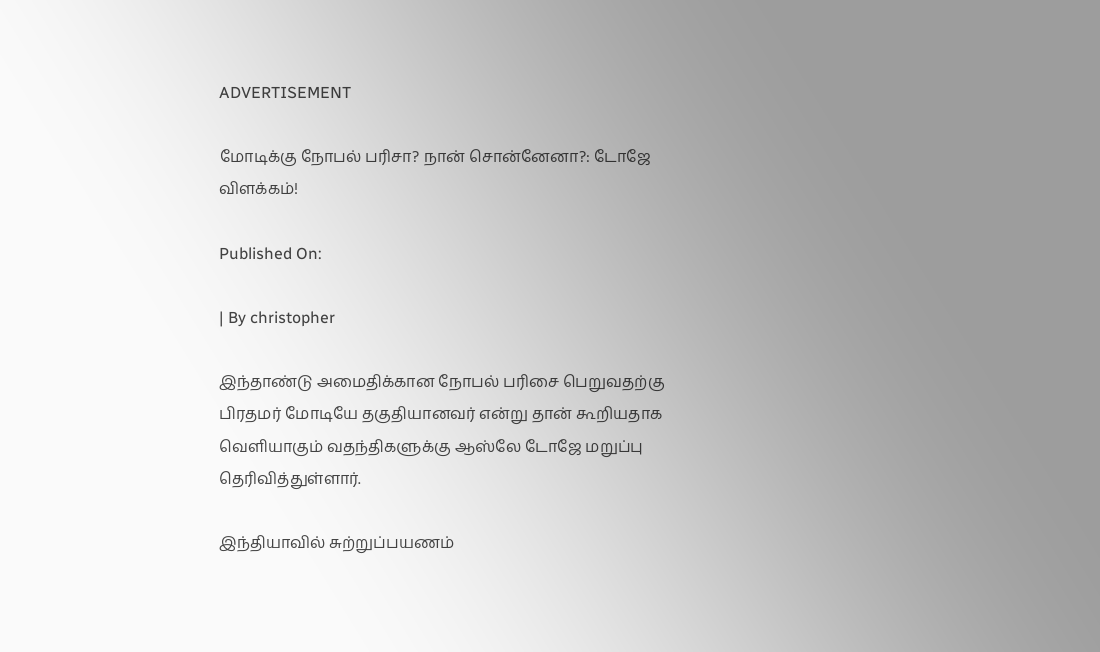ADVERTISEMENT

மோடிக்கு நோபல் பரிசா? நான் சொன்னேனா?: டோஜே விளக்கம்!

Published On:

| By christopher

இந்தாண்டு அமைதிக்கான நோபல் பரிசை பெறுவதற்கு பிரதமர் மோடியே தகுதியானவர் என்று தான் கூறியதாக வெளியாகும் வதந்திகளுக்கு ஆஸ்லே டோஜே மறுப்பு தெரிவித்துள்ளார்.

இந்தியாவில் சுற்றுப்பயணம்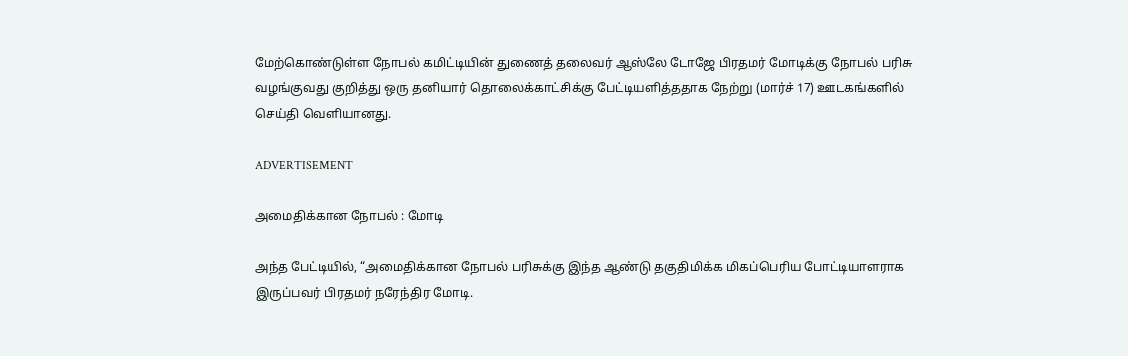மேற்கொண்டுள்ள நோபல் கமிட்டியின் துணைத் தலைவர் ஆஸ்லே டோஜே பிரதமர் மோடிக்கு நோபல் பரிசு வழங்குவது குறித்து ஒரு தனியார் தொலைக்காட்சிக்கு பேட்டியளித்ததாக நேற்று (மார்ச் 17) ஊடகங்களில் செய்தி வெளியானது.

ADVERTISEMENT

அமைதிக்கான நோபல் : மோடி

அந்த பேட்டியில், “அமைதிக்கான நோபல் பரிசுக்கு இந்த ஆண்டு தகுதிமிக்க மிகப்பெரிய போட்டியாளராக இருப்பவர் பிரதமர் நரேந்திர மோடி.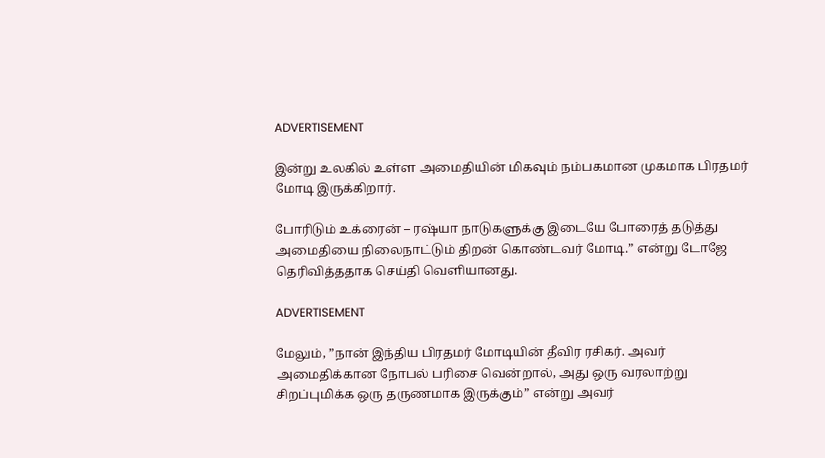ADVERTISEMENT

இன்று உலகில் உள்ள அமைதியின் மிகவும் நம்பகமான முகமாக பிரதமர் மோடி இருக்கிறார்.

போரிடும் உக்ரைன் – ரஷ்யா நாடுகளுக்கு இடையே போரைத் தடுத்து அமைதியை நிலைநாட்டும் திறன் கொண்டவர் மோடி.” என்று டோஜே தெரிவித்ததாக செய்தி வெளியானது.

ADVERTISEMENT

மேலும், ”நான் இந்திய பிரதமர் மோடியின் தீவிர ரசிகர். அவர் அமைதிக்கான நோபல் பரிசை வென்றால், அது ஒரு வரலாற்று சிறப்புமிக்க ஒரு தருணமாக இருக்கும்” என்று அவர்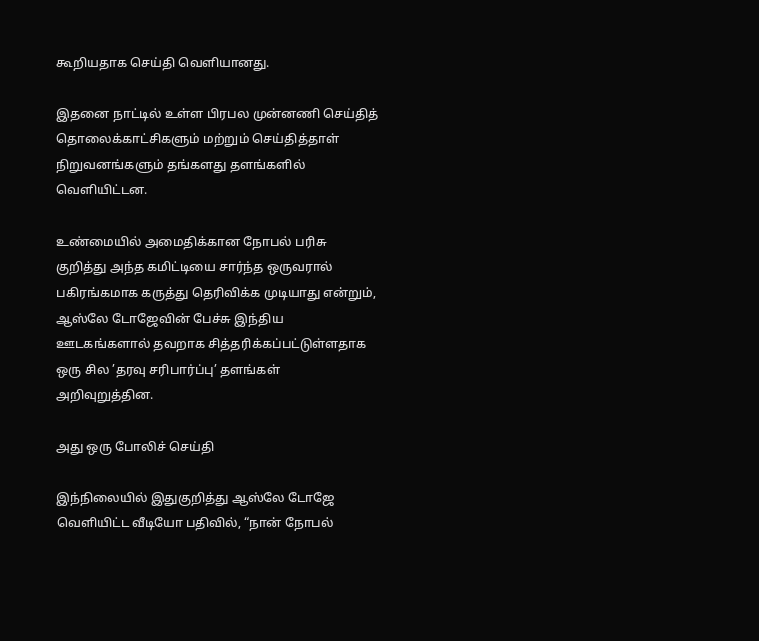கூறியதாக செய்தி வெளியானது.

இதனை நாட்டில் உள்ள பிரபல முன்னணி செய்தித் தொலைக்காட்சிகளும் மற்றும் செய்தித்தாள் நிறுவனங்களும் தங்களது தளங்களில் வெளியிட்டன.

உண்மையில் அமைதிக்கான நோபல் பரிசு குறித்து அந்த கமிட்டியை சார்ந்த ஒருவரால் பகிரங்கமாக கருத்து தெரிவிக்க முடியாது என்றும், ஆஸ்லே டோஜேவின் பேச்சு இந்திய ஊடகங்களால் தவறாக சித்தரிக்கப்பட்டுள்ளதாக ஒரு சில ’தரவு சரிபார்ப்பு’ தளங்கள் அறிவுறுத்தின.

அது ஒரு போலிச் செய்தி

இந்நிலையில் இதுகுறித்து ஆஸ்லே டோஜே வெளியிட்ட வீடியோ பதிவில், “நான் நோபல்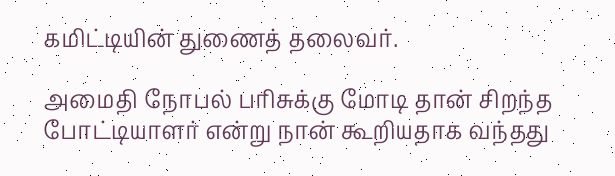கமிட்டியின் துணைத் தலைவர்.

அமைதி நோபல் பரிசுக்கு மோடி தான் சிறந்த போட்டியாளர் என்று நான் கூறியதாக வந்தது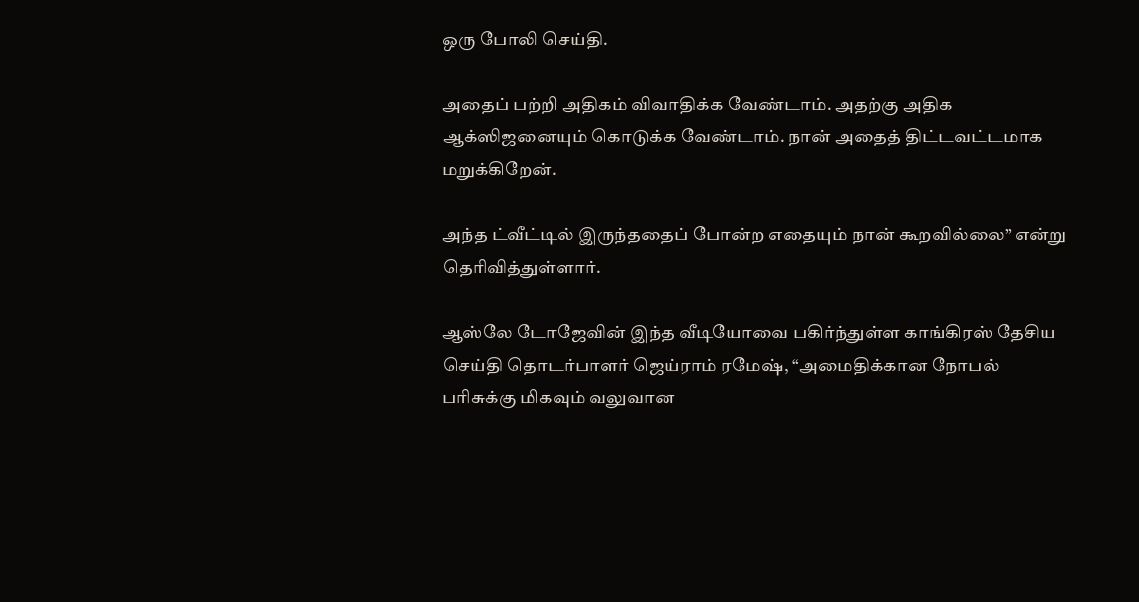ஒரு போலி செய்தி.

அதைப் பற்றி அதிகம் விவாதிக்க வேண்டாம். அதற்கு அதிக ஆக்ஸிஜனையும் கொடுக்க வேண்டாம். நான் அதைத் திட்டவட்டமாக மறுக்கிறேன்.

அந்த ட்வீட்டில் இருந்ததைப் போன்ற எதையும் நான் கூறவில்லை” என்று தெரிவித்துள்ளார்.

ஆஸ்லே டோஜேவின் இந்த வீடியோவை பகிர்ந்துள்ள காங்கிரஸ் தேசிய செய்தி தொடர்பாளர் ஜெய்ராம் ரமேஷ், “அமைதிக்கான நோபல் பரிசுக்கு மிகவும் வலுவான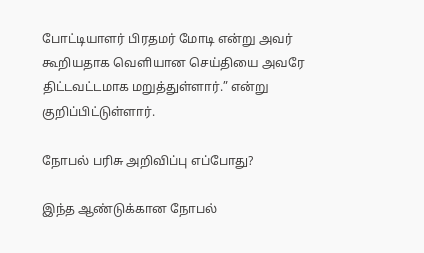போட்டியாளர் பிரதமர் மோடி என்று அவர் கூறியதாக வெளியான செய்தியை அவரே திட்டவட்டமாக மறுத்துள்ளார்.” என்று குறிப்பிட்டுள்ளார்.

நோபல் பரிசு அறிவிப்பு எப்போது?

இந்த ஆண்டுக்கான நோபல்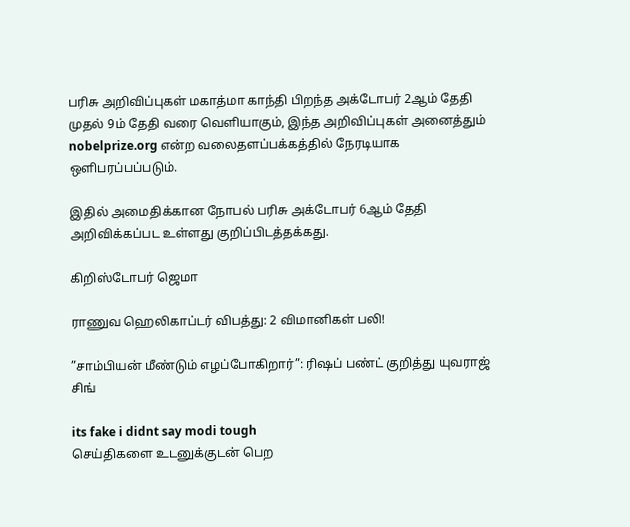பரிசு அறிவிப்புகள் மகாத்மா காந்தி பிறந்த அக்டோபர் 2ஆம் தேதி முதல் 9ம் தேதி வரை வெளியாகும், இந்த அறிவிப்புகள் அனைத்தும் nobelprize.org என்ற வலைதளப்பக்கத்தில் நேரடியாக ஒளிபரப்பப்படும்.

இதில் அமைதிக்கான நோபல் பரிசு அக்டோபர் 6ஆம் தேதி அறிவிக்கப்பட உள்ளது குறிப்பிடத்தக்கது.

கிறிஸ்டோபர் ஜெமா

ராணுவ ஹெலிகாப்டர் விபத்து: 2 விமானிகள் பலி!

”சாம்பியன் மீண்டும் எழப்போகிறார்”: ரிஷப் பண்ட் குறித்து யுவராஜ் சிங்

its fake i didnt say modi tough
செய்திகளை உடனுக்குடன் பெற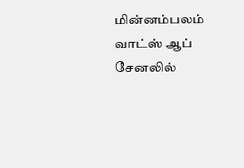மின்னம்பலம் வாட்ஸ் ஆப் சேனலில்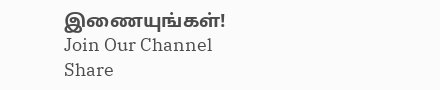இணையுங்கள்!
Join Our Channel
Share